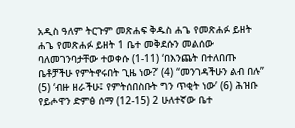አዲስ ዓለም ትርጉም መጽሐፍ ቅዱስ ሐጌ የመጽሐፉ ይዘት ሐጌ የመጽሐፉ ይዘት 1 ቤተ መቅደሱን መልሰው ባለመገንባታቸው ተወቀሱ (1-11) ‘በእንጨት በተለበጡ ቤቶቻችሁ የምትኖሩበት ጊዜ ነው?’ (4) “መንገዳችሁን ልብ በሉ” (5) ‘ብዙ ዘራችሁ፤ የምትሰበስቡት ግን ጥቂት ነው’ (6) ሕዝቡ የይሖዋን ድምፅ ሰማ (12-15) 2 ሁለተኛው ቤተ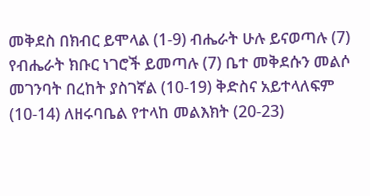መቅደስ በክብር ይሞላል (1-9) ብሔራት ሁሉ ይናወጣሉ (7) የብሔራት ክቡር ነገሮች ይመጣሉ (7) ቤተ መቅደሱን መልሶ መገንባት በረከት ያስገኛል (10-19) ቅድስና አይተላለፍም (10-14) ለዘሩባቤል የተላከ መልእክት (20-23)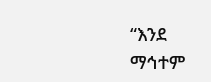“እንደ ማኅተም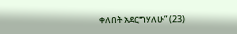ቀለበት አደርግሃለሁ” (23)